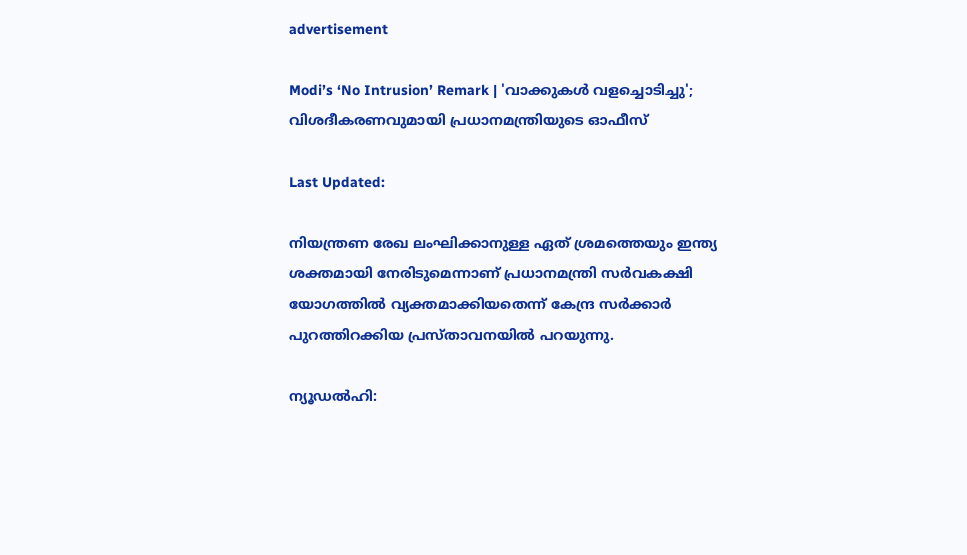advertisement

Modi’s ‘No Intrusion’ Remark | 'വാക്കുകൾ വളച്ചൊടിച്ചു'; വിശദീകരണവുമായി പ്രധാനമന്ത്രിയുടെ ഓഫീസ്

Last Updated:

നിയന്ത്രണ രേഖ ലംഘിക്കാനുള്ള ഏത് ശ്രമത്തെയും ഇന്ത്യ ശക്തമായി നേരിടുമെന്നാണ് പ്രധാനമന്ത്രി സർവകക്ഷി യോഗത്തിൽ വ്യക്തമാക്കിയതെന്ന് കേന്ദ്ര സർക്കാർ പുറത്തിറക്കിയ പ്രസ്താവനയില്‍ പറയുന്നു.

ന്യൂഡല്‍ഹി: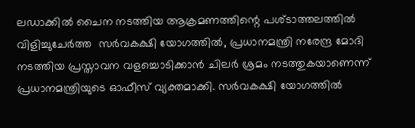ലഡാക്കിൽ ചൈന നടത്തിയ ആക്രമണത്തിന്റെ പശ്ടാത്തലത്തിൽ വിളിച്ചുചേർത്ത  സര്‍വകക്ഷി യോഗത്തില്‍, പ്രധാനമന്ത്രി നരേന്ദ്ര മോദി നടത്തിയ പ്രസ്താവന വളച്ചൊടിക്കാൻ ചിലർ ശ്രമം നടത്തുകയാണെന്ന് പ്രധാനമന്ത്രിയുടെ ഓഫീസ് വ്യക്തമാക്കി. സർവകക്ഷി യോഗത്തില്‍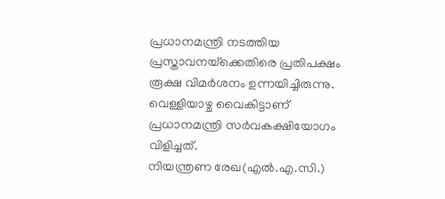പ്രധാനമന്ത്രി നടത്തിയ പ്രസ്താവനയ്‌ക്കെതിരെ പ്രതിപക്ഷം രൂക്ഷ വിമർശനം ഉന്നയിച്ചിരുന്നു. വെള്ളിയാഴ്ച വൈകിട്ടാണ് പ്രധാനമന്ത്രി സര്‍വകക്ഷിയോഗം വിളിച്ചത്.
നിയന്ത്രണ രേഖ(എല്‍.എ.സി.)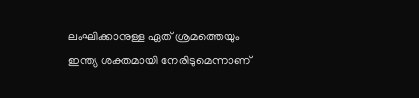ലംഘിക്കാനുള്ള ഏത് ശ്രമത്തെയും ഇന്ത്യ ശക്തമായി നേരിടുമെന്നാണ്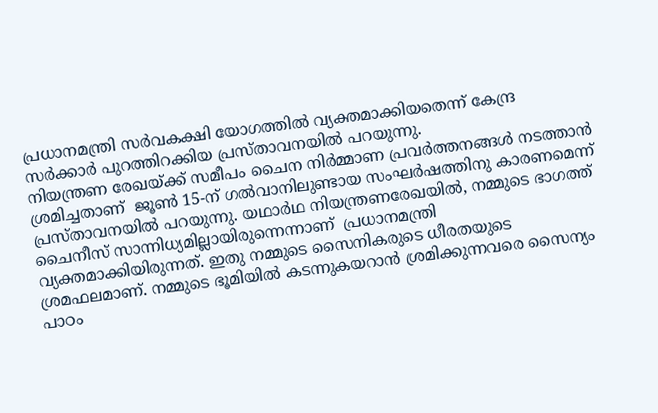പ്രധാനമന്ത്രി സർവകക്ഷി യോഗത്തിൽ വ്യക്തമാക്കിയതെന്ന് കേന്ദ്ര സർക്കാർ പുറത്തിറക്കിയ പ്രസ്താവനയില്‍ പറയുന്നു.
നിയന്ത്രണ രേഖയ്ക്ക് സമീപം ചൈന നിർമ്മാണ പ്രവർത്തനങ്ങൾ നടത്താൻ ശ്രമിച്ചതാണ്  ജൂണ്‍ 15-ന് ഗല്‍വാനിലുണ്ടായ സംഘര്‍ഷത്തിനു കാരണമെന്ന്  പ്രസ്താവനയിൽ പറയുന്നു. യഥാര്‍ഥ നിയന്ത്രണരേഖയില്‍, നമ്മുടെ ഭാഗത്ത് ചൈനീസ് സാന്നിധ്യമില്ലായിരുന്നെന്നാണ്  പ്രധാനമന്ത്രി വ്യക്തമാക്കിയിരുന്നത്. ഇതു നമ്മുടെ സൈനികരുടെ ധീരതയുടെ ശ്രമഫലമാണ്. നമ്മുടെ ഭൂമിയില്‍ കടന്നുകയറാന്‍ ശ്രമിക്കുന്നവരെ സൈന്യം പാഠം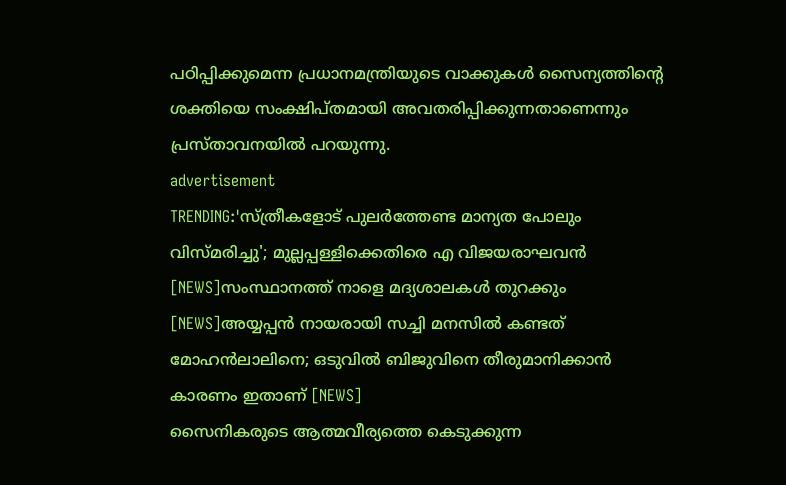പഠിപ്പിക്കുമെന്ന പ്രധാനമന്ത്രിയുടെ വാക്കുകള്‍ സൈന്യത്തിന്റെ ശക്തിയെ സംക്ഷിപ്തമായി അവതരിപ്പിക്കുന്നതാണെന്നും പ്രസ്താവനയില്‍ പറയുന്നു.
advertisement
TRENDING:'സ്‌ത്രീകളോട്‌ പുലര്‍ത്തേണ്ട മാന്യത പോലും വിസ്‌മരിച്ചു'; മുല്ലപ്പള്ളിക്കെതിരെ എ വിജയരാഘവൻ [NEWS]സംസ്ഥാനത്ത് നാളെ മദ്യശാലകൾ തുറക്കും [NEWS]അയ്യപ്പന്‍ നായരായി സച്ചി മനസിൽ കണ്ടത് മോഹൻലാലിനെ; ഒടുവിൽ ബിജുവിനെ തീരുമാനിക്കാൻ കാരണം ഇതാണ് [NEWS]
സൈനികരുടെ ആത്മവീര്യത്തെ കെടുക്കുന്ന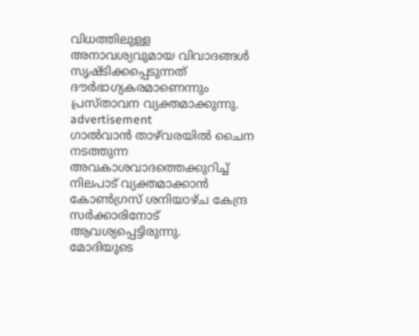വിധത്തിലുള്ള അനാവശ്യവുമായ വിവാദങ്ങള്‍ സൃഷ്ടിക്കപ്പെടുന്നത് ദൗര്‍ഭാഗ്യകരമാണെന്നും പ്രസ്താവന വ്യക്തമാക്കുന്നു.
advertisement
ഗാൽവാൻ താഴ്‌വരയിൽ ചൈന നടത്തുന്ന അവകാശവാദത്തെക്കുറിച്ച് നിലപാട് വ്യക്തമാക്കാൻ കോൺഗ്രസ് ശനിയാഴ്ച കേന്ദ്ര സർക്കാരിനോട് ആവശ്യപ്പെട്ടിരുന്നു.
മോദിയുടെ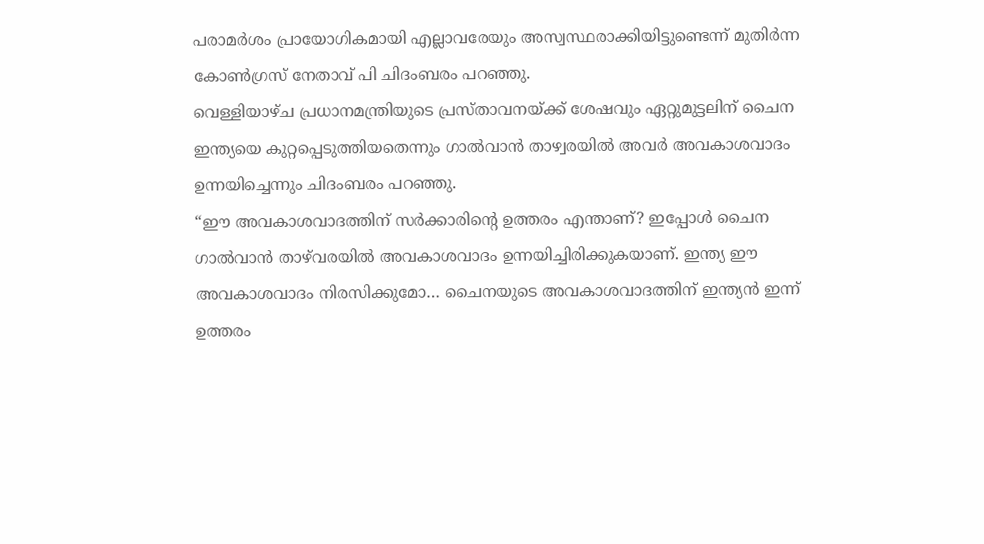പരാമർശം പ്രായോഗികമായി എല്ലാവരേയും അസ്വസ്ഥരാക്കിയിട്ടുണ്ടെന്ന് മുതിർന്ന കോൺഗ്രസ് നേതാവ് പി ചിദംബരം പറഞ്ഞു.
വെള്ളിയാഴ്ച പ്രധാനമന്ത്രിയുടെ പ്രസ്താവനയ്ക്ക് ശേഷവും ഏറ്റുമുട്ടലിന് ചൈന ഇന്ത്യയെ കുറ്റപ്പെടുത്തിയതെന്നും ഗാൽവാൻ താഴ്വരയിൽ അവർ അവകാശവാദം ഉന്നയിച്ചെന്നും ചിദംബരം പറഞ്ഞു.
“ഈ അവകാശവാദത്തിന് സർക്കാരിന്റെ ഉത്തരം എന്താണ്? ഇപ്പോൾ ചൈന ഗാൽവാൻ താഴ്‌വരയിൽ അവകാശവാദം ഉന്നയിച്ചിരിക്കുകയാണ്. ഇന്ത്യ ഈ അവകാശവാദം നിരസിക്കുമോ… ചൈനയുടെ അവകാശവാദത്തിന് ഇന്ത്യൻ ഇന്ന് ഉത്തരം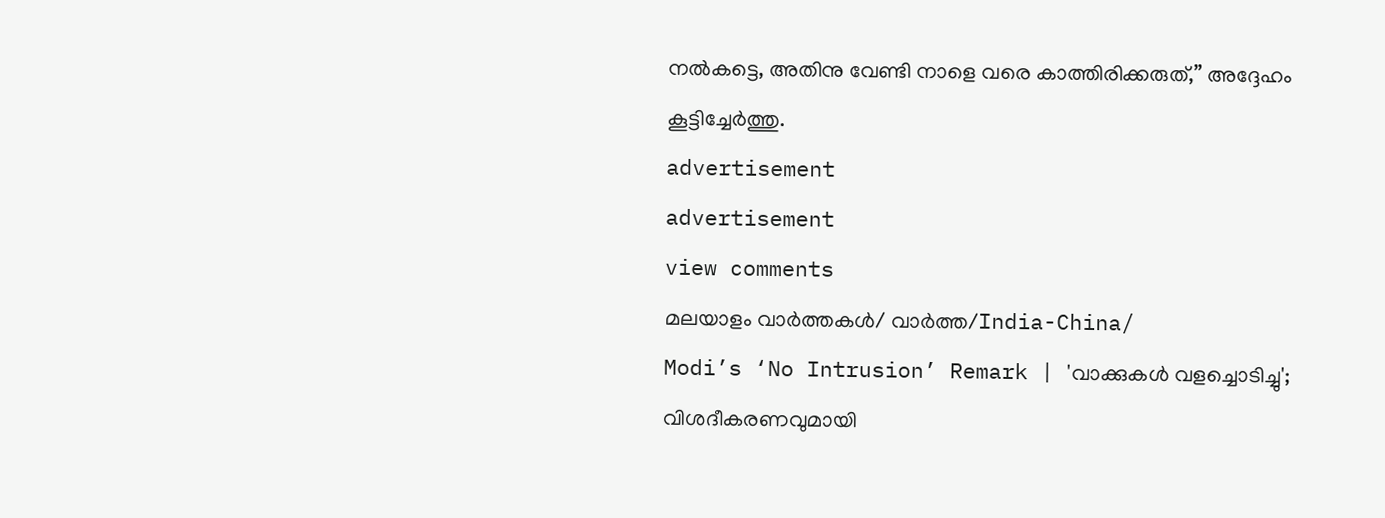നൽകട്ടെ, അതിനു വേണ്ടി നാളെ വരെ കാത്തിരിക്കരുത്,” അദ്ദേഹം കൂട്ടിച്ചേർത്തു.
advertisement
advertisement
view comments
മലയാളം വാർത്തകൾ/ വാർത്ത/India-China/
Modi’s ‘No Intrusion’ Remark | 'വാക്കുകൾ വളച്ചൊടിച്ചു'; വിശദീകരണവുമായി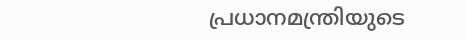പ്രധാനമന്ത്രിയുടെ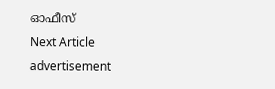ഓഫീസ്
Next Article
advertisement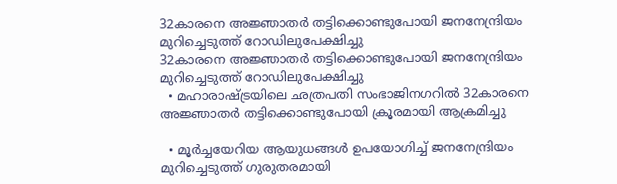32കാരനെ അജ്ഞാതർ തട്ടിക്കൊണ്ടുപോയി ജനനേന്ദ്രിയം മുറിച്ചെടുത്ത് റോഡിലുപേക്ഷിച്ചു
32കാരനെ അജ്ഞാതർ തട്ടിക്കൊണ്ടുപോയി ജനനേന്ദ്രിയം മുറിച്ചെടുത്ത് റോഡിലുപേക്ഷിച്ചു
  • മഹാരാഷ്ട്രയിലെ ഛത്രപതി സംഭാജിനഗറിൽ 32കാരനെ അജ്ഞാതർ തട്ടിക്കൊണ്ടുപോയി ക്രൂരമായി ആക്രമിച്ചു

  • മൂർച്ചയേറിയ ആയുധങ്ങൾ ഉപയോഗിച്ച് ജനനേന്ദ്രിയം മുറിച്ചെടുത്ത് ഗുരുതരമായി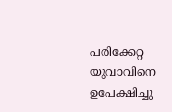പരിക്കേറ്റ യുവാവിനെ ഉപേക്ഷിച്ചു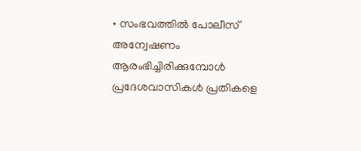• സംഭവത്തിൽ പോലീസ് അന്വേഷണം ആരംഭിച്ചിരിക്കുമ്പോൾ പ്രദേശവാസികൾ പ്രതികളെ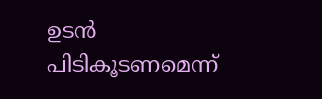ഉടൻ പിടികൂടണമെന്ന്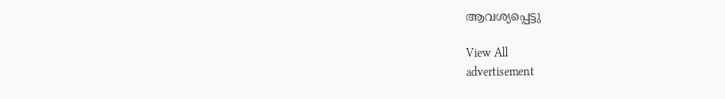ആവശ്യപ്പെട്ടു

View All
advertisement